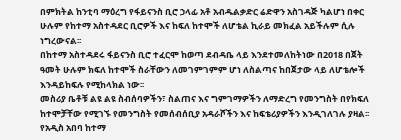በምክትል ከንቲባ ማዕረግ የፋይናንስ ቢሮ ኃላፊ አቶ አብዱልቃድር ሬድዋን አስገዳጅ ካልሆነ በቀር ሁሉም የከተማ አስተዳደር ቢሮዎች እና ከፍለ ከተሞች ለሆቴል ኪራይ መክፈል አይችሉም ሲሉ ነግረውናል፡፡
በከተማ አስተዳደሩ ፋይናንስ ቢሮ ተፈርሞ ከወጣ ደብዳቤ ላይ እንደተመለከትነው በ2018 በጀት ዓመት ሁሉም ክፍለ ከተሞች ስራቸውን ለመገምገምም ሆነ ለስልጣና ከበጀታው ላይ ለሆቴሎች እንዳይከፍሉ የሚከላክል ነው፡፡
መስሪያ ቤቶቹ ልዩ ልዩ ስብሰባዎችን፣ ስልጠና እና ግምገማዎችን ለማድረግ የመንግስት በየክፍለ ከተሞቻቸው የሚገኙ የመንግስት የመሰብሰቢያ አዳራሾችን እና ከፍቴሪያዎችን እንዲገለገሉ ያዛል፡፡
የአዲስ አበባ ከተማ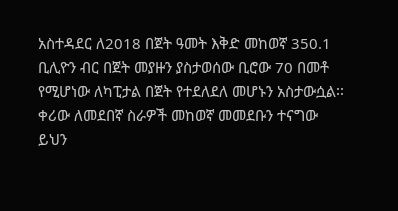አስተዳደር ለ2018 በጀት ዓመት እቅድ መከወኛ 350.1 ቢሊዮን ብር በጀት መያዙን ያስታወሰው ቢሮው 70 በመቶ የሚሆነው ለካፒታል በጀት የተደለደለ መሆኑን አስታውሷል፡፡
ቀሪው ለመደበኛ ስራዎች መከወኛ መመደቡን ተናግው ይህን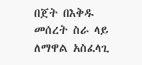በጀት በእቅዱ መሰረት ስራ ላይ ለማዋል አስፈላጊ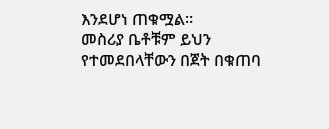እንደሆነ ጠቁሟል፡፡
መስሪያ ቤቶቹም ይህን የተመደበላቸውን በጀት በቁጠባ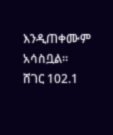እንዲጠቀሙም አሳስቧል፡፡
ሸገር 102.1